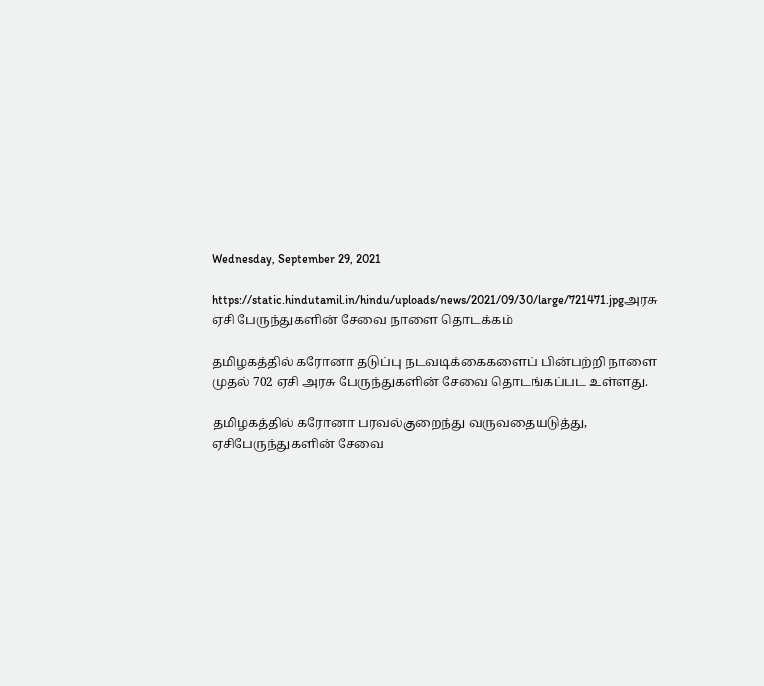Wednesday, September 29, 2021

https://static.hindutamil.in/hindu/uploads/news/2021/09/30/large/721471.jpgஅரசு ஏசி பேருந்துகளின் சேவை நாளை தொடக்கம்

தமிழகத்தில் கரோனா தடுப்பு நடவடிக்கைகளைப் பின்பற்றி நாளை முதல் 702 ஏசி அரசு பேருந்துகளின் சேவை தொடங்கப்பட உள்ளது.

தமிழகத்தில் கரோனா பரவல்குறைந்து வருவதையடுத்து, ஏசிபேருந்துகளின் சேவை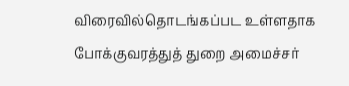விரைவில்தொடங்கப்பட உள்ளதாக போக்குவரத்துத் துறை அமைச்சர்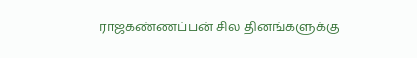ராஜகண்ணப்பன் சில தினங்களுக்கு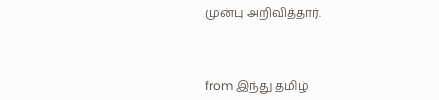முன்பு அறிவித்தார்.



from இந்து தமிழ்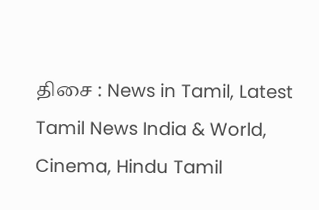திசை : News in Tamil, Latest Tamil News India & World, Cinema, Hindu Tamil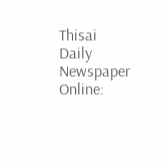Thisai Daily Newspaper Online: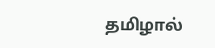தமிழால்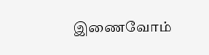இணைவோம்